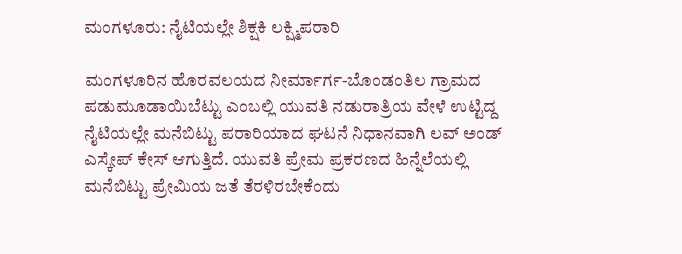ಮಂಗಳೂರು: ನೈಟಿಯಲ್ಲೇ ಶಿಕ್ಷಕಿ ಲಕ್ಷ್ಮಿಪರಾರಿ

ಮಂಗಳೂರಿನ ಹೊರವಲಯದ ನೀರ್ಮಾರ್ಗ-ಬೊಂಡಂತಿಲ ಗ್ರಾಮದ ಪಡುಮೂಡಾಯಿಬೆಟ್ಟು ಎಂಬಲ್ಲಿ ಯುವತಿ ನಡುರಾತ್ರಿಯ ವೇಳೆ ಉಟ್ಟಿದ್ದ ನೈಟಿಯಲ್ಲೇ ಮನೆಬಿಟ್ಟು ಪರಾರಿಯಾದ ಘಟನೆ ನಿಧಾನವಾಗಿ ಲವ್ ಅಂಡ್ ಎಸ್ಕೇಪ್ ಕೇಸ್ ಆಗುತ್ತಿದೆ. ಯುವತಿ ಪ್ರೇಮ ಪ್ರಕರಣದ ಹಿನ್ನೆಲೆಯಲ್ಲಿ ಮನೆಬಿಟ್ಟು ಪ್ರೇಮಿಯ ಜತೆ ತೆರಳಿರಬೇಕೆಂದು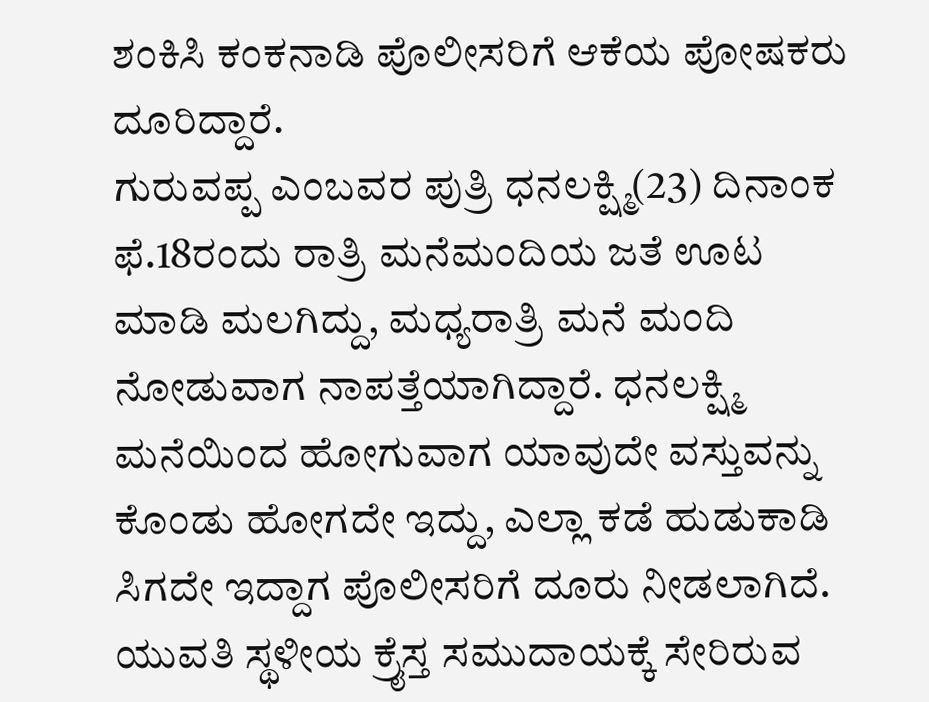ಶಂಕಿಸಿ ಕಂಕನಾಡಿ ಪೊಲೀಸರಿಗೆ ಆಕೆಯ ಪೋಷಕರು ದೂರಿದ್ದಾರೆ.
ಗುರುವಪ್ಪ ಎಂಬವರ ಪುತ್ರಿ ಧನಲಕ್ಷ್ಮಿ(23) ದಿನಾಂಕ ಫೆ.18ರಂದು ರಾತ್ರಿ ಮನೆಮಂದಿಯ ಜತೆ ಊಟ ಮಾಡಿ ಮಲಗಿದ್ದು, ಮಧ್ಯರಾತ್ರಿ ಮನೆ ಮಂದಿ ನೋಡುವಾಗ ನಾಪತ್ತೆಯಾಗಿದ್ದಾರೆ. ಧನಲಕ್ಷ್ಮಿ ಮನೆಯಿಂದ ಹೋಗುವಾಗ ಯಾವುದೇ ವಸ್ತುವನ್ನು ಕೊಂಡು ಹೋಗದೇ ಇದ್ದು, ಎಲ್ಲಾ ಕಡೆ ಹುಡುಕಾಡಿ ಸಿಗದೇ ಇದ್ದಾಗ ಪೊಲೀಸರಿಗೆ ದೂರು ನೀಡಲಾಗಿದೆ.
ಯುವತಿ ಸ್ಥಳೀಯ ಕ್ರೈಸ್ತ ಸಮುದಾಯಕ್ಕೆ ಸೇರಿರುವ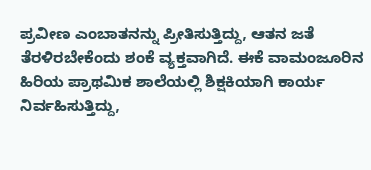ಪ್ರವೀಣ ಎಂಬಾತನನ್ನು ಪ್ರೀತಿಸುತ್ತಿದ್ದು, ಆತನ ಜತೆ ತೆರಳಿರಬೇಕೆಂದು ಶಂಕೆ ವ್ಯಕ್ತವಾಗಿದೆ. ಈಕೆ ವಾಮಂಜೂರಿನ ಹಿರಿಯ ಪ್ರಾಥಮಿಕ ಶಾಲೆಯಲ್ಲಿ ಶಿಕ್ಷಕಿಯಾಗಿ ಕಾರ್ಯ ನಿರ್ವಹಿಸುತ್ತಿದ್ದು,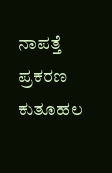ನಾಪತ್ತೆ ಪ್ರಕರಣ ಕುತೂಹಲ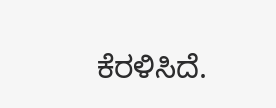ಕೆರಳಿಸಿದೆ.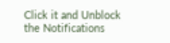Click it and Unblock the Notifications